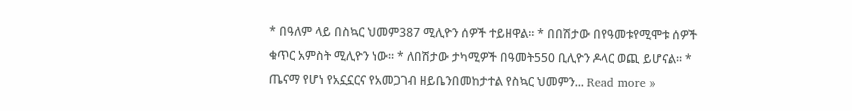* በዓለም ላይ በስኳር ህመም387 ሚሊዮን ሰዎች ተይዘዋል። * በበሽታው በየዓመቱየሚሞቱ ሰዎች ቁጥር አምስት ሚሊዮን ነው። * ለበሽታው ታካሚዎች በዓመት550 ቢሊዮን ዶላር ወጪ ይሆናል። * ጤናማ የሆነ የአኗኗርና የአመጋገብ ዘይቤንበመከታተል የስኳር ህመምን... Read more »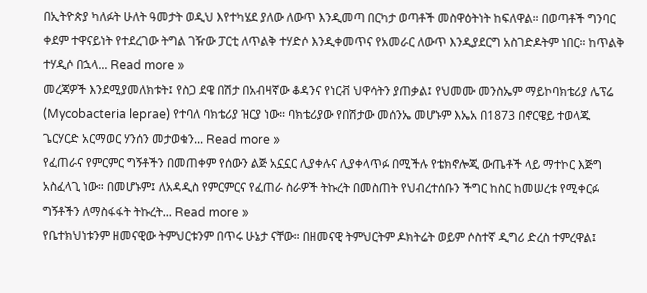በኢትዮጵያ ካለፉት ሁለት ዓመታት ወዲህ እየተካሄደ ያለው ለውጥ እንዲመጣ በርካታ ወጣቶች መስዋዕትነት ከፍለዋል። በወጣቶች ግንባር ቀደም ተዋናይነት የተደረገው ትግል ገዥው ፓርቲ ለጥልቅ ተሃድሶ እንዲቀመጥና የአመራር ለውጥ እንዲያደርግ አስገድዶትም ነበር። ከጥልቅ ተሃዲሶ በኋላ... Read more »
መረጃዎች እንደሚያመለክቱት፤ የስጋ ደዌ በሽታ በአብዛኛው ቆዳንና የነርቭ ህዋሳትን ያጠቃል፤ የህመሙ መንስኤም ማይኮባክቴሪያ ሌፕሬ (Mycobacteria leprae) የተባለ ባክቴሪያ ዝርያ ነው። ባክቴሪያው የበሽታው መሰንኤ መሆኑም እኤአ በ1873 በኖርዌይ ተወላጁ ጌርሃርድ አርማወር ሃንሰን መታወቁን... Read more »
የፈጠራና የምርምር ግኝቶችን በመጠቀም የሰውን ልጅ አኗኗር ሊያቀሉና ሊያቀላጥፉ በሚችሉ የቴክኖሎጂ ውጤቶች ላይ ማተኮር እጅግ አስፈላጊ ነው። በመሆኑም፤ ለአዳዲስ የምርምርና የፈጠራ ስራዎች ትኩረት በመስጠት የህብረተሰቡን ችግር ከስር ከመሠረቱ የሚቀርፉ ግኝቶችን ለማስፋፋት ትኩረት... Read more »
የቤተክህነቱንም ዘመናዊው ትምህርቱንም በጥሩ ሁኔታ ናቸው። በዘመናዊ ትምህርትም ዶክትሬት ወይም ሶስተኛ ዲግሪ ድረስ ተምረዋል፤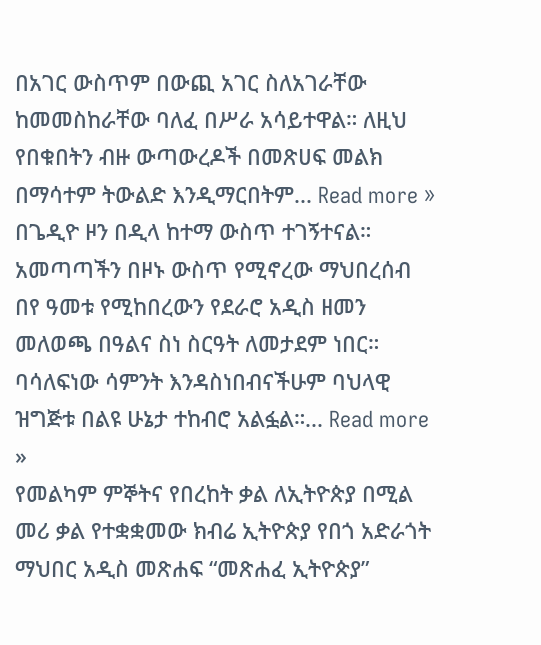በአገር ውስጥም በውጪ አገር ስለአገራቸው ከመመስከራቸው ባለፈ በሥራ አሳይተዋል። ለዚህ የበቁበትን ብዙ ውጣውረዶች በመጽሀፍ መልክ በማሳተም ትውልድ እንዲማርበትም... Read more »
በጌዲዮ ዞን በዲላ ከተማ ውስጥ ተገኝተናል። አመጣጣችን በዞኑ ውስጥ የሚኖረው ማህበረሰብ በየ ዓመቱ የሚከበረውን የደራሮ አዲስ ዘመን መለወጫ በዓልና ስነ ስርዓት ለመታደም ነበር። ባሳለፍነው ሳምንት እንዳስነበብናችሁም ባህላዊ ዝግጅቱ በልዩ ሁኔታ ተከብሮ አልፏል።... Read more »
የመልካም ምኞትና የበረከት ቃል ለኢትዮጵያ በሚል መሪ ቃል የተቋቋመው ክብሬ ኢትዮጵያ የበጎ አድራጎት ማህበር አዲስ መጽሐፍ “መጽሐፈ ኢትዮጵያ”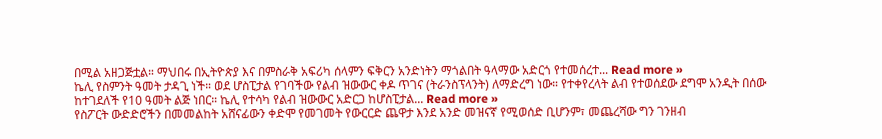በሚል አዘጋጅቷል። ማህበሩ በኢትዮጵያ እና በምስራቅ አፍሪካ ሰላምን ፍቅርን አንድነትን ማጎልበት ዓላማው አድርጎ የተመሰረተ... Read more »
ኬሊ የስምንት ዓመት ታዳጊ ነች። ወደ ሆስፒታል የገባችው የልብ ዝውውር ቀዶ ጥገና (ትራንስፕላንት) ለማድረግ ነው። የተቀየረላት ልብ የተወሰደው ደግሞ አንዲት በሰው ከተገደለች የ10 ዓመት ልጅ ነበር። ኬሊ የተሳካ የልብ ዝውውር አድርጋ ከሆስፒታል... Read more »
የስፖርት ውድድሮችን በመመልከት አሸናፊውን ቀድሞ የመገመት የውርርድ ጨዋታ እንደ አንድ መዝናኛ የሚወሰድ ቢሆንም፣ መጨረሻው ግን ገንዘብ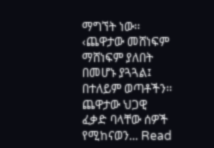ማግኘት ነው፡፡ ‹ጨዋታው መሸነፍም ማሸነፍም ያለበት በመሆኑ ያጓጓል፤ በተለይም ወጣቶችን፡፡ ጨዋታው ህጋዊ ፈቃድ ባላቸው ሰዎች የሚከናወን... Read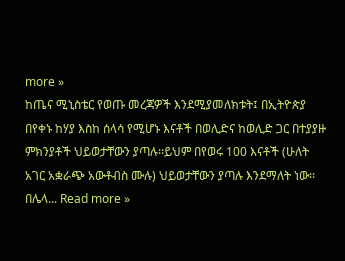more »
ከጤና ሚኒስቴር የወጡ መረጃዎች እንደሚያመለክቱት፤ በኢትዮጵያ በየቀኑ ከሃያ እስከ ሰላሳ የሚሆኑ እናቶች በወሊድና ከወሊድ ጋር በተያያዙ ምክንያቶች ህይወታቸውን ያጣሉ፡፡ይህም በየወሩ 100 እናቶች (ሁለት አገር አቋራጭ አውቶብስ ሙሉ) ህይወታቸውን ያጣሉ እንደማለት ነው፡፡ በሌላ... Read more »